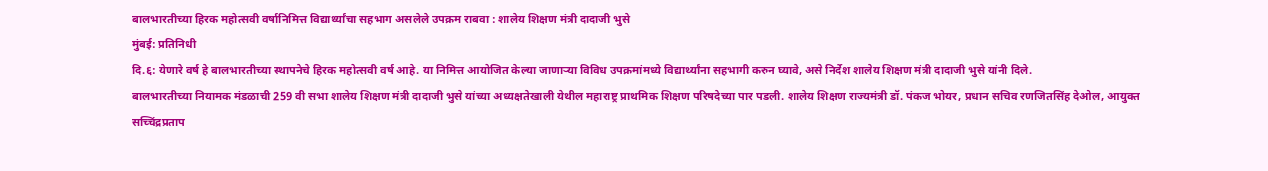बालभारतीच्या हिरक महोत्सवी वर्षानिमित्त विद्यार्थ्यांचा सहभाग असलेले उपक्रम राबवा : शालेय शिक्षण मंत्री दादाजी भुसे
मुंबई: प्रतिनिधी
दि.६: येणारे वर्ष हे बालभारतीच्या स्थापनेचे हिरक महोत्सवी वर्ष आहे. या निमित्त आयोजित केल्या जाणाऱ्या विविध उपक्रमांमध्ये विद्यार्थ्यांना सहभागी करुन घ्यावे, असे निर्देश शालेय शिक्षण मंत्री दादाजी भुसे यांनी दिले.
बालभारतीच्या नियामक मंडळाची 259 वी सभा शालेय शिक्षण मंत्री दादाजी भुसे यांच्या अध्यक्षतेखाली येथील महाराष्ट्र प्राथमिक शिक्षण परिषदेच्या पार पडली. शालेय शिक्षण राज्यमंत्री डॉ. पंकज भोयर, प्रधान सचिव रणजितसिंह देओल, आयुक्त सच्चिंद्रप्रताप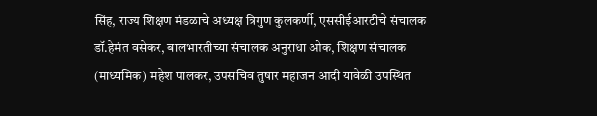सिंह, राज्य शिक्षण मंडळाचे अध्यक्ष त्रिगुण कुलकर्णी, एससीईआरटीचे संचालक डॉ.हेमंत वसेकर, बालभारतीच्या संचालक अनुराधा ओक, शिक्षण संचालक (माध्यमिक) महेश पालकर, उपसचिव तुषार महाजन आदी यावेळी उपस्थित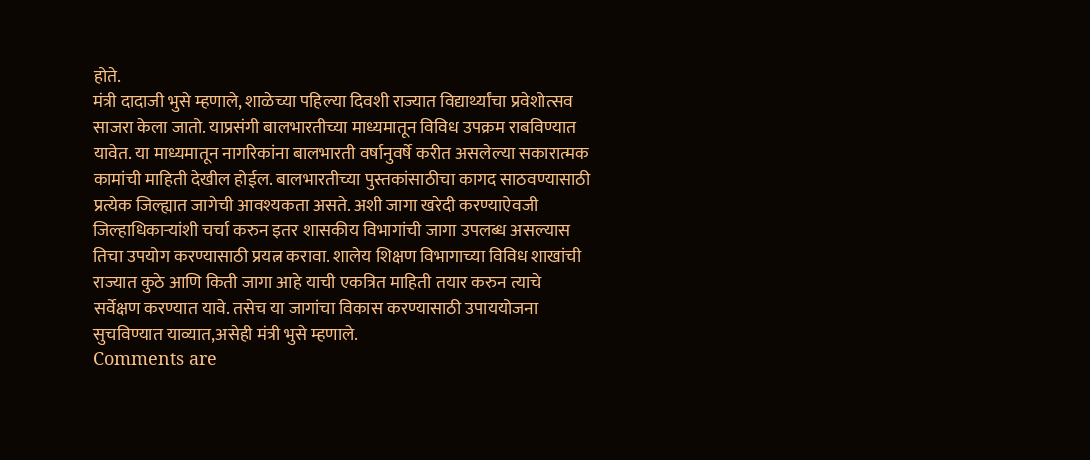होते.
मंत्री दादाजी भुसे म्हणाले, शाळेच्या पहिल्या दिवशी राज्यात विद्यार्थ्यांचा प्रवेशोत्सव साजरा केला जातो. याप्रसंगी बालभारतीच्या माध्यमातून विविध उपक्रम राबविण्यात यावेत. या माध्यमातून नागरिकांना बालभारती वर्षानुवर्षे करीत असलेल्या सकारात्मक कामांची माहिती देखील होईल. बालभारतीच्या पुस्तकांसाठीचा कागद साठवण्यासाठी प्रत्येक जिल्ह्यात जागेची आवश्यकता असते. अशी जागा खरेदी करण्याऐवजी जिल्हाधिकाऱ्यांशी चर्चा करुन इतर शासकीय विभागांची जागा उपलब्ध असल्यास तिचा उपयोग करण्यासाठी प्रयत्न करावा. शालेय शिक्षण विभागाच्या विविध शाखांची राज्यात कुठे आणि किती जागा आहे याची एकत्रित माहिती तयार करुन त्याचे सर्वेक्षण करण्यात यावे. तसेच या जागांचा विकास करण्यासाठी उपाययोजना सुचविण्यात याव्यात,असेही मंत्री भुसे म्हणाले.
Comments are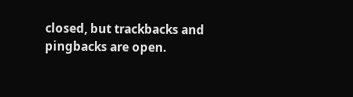closed, but trackbacks and pingbacks are open.